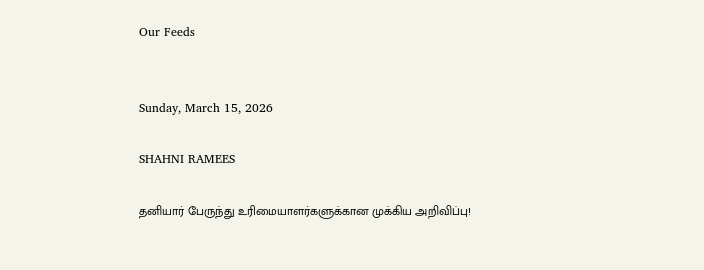Our Feeds


Sunday, March 15, 2026

SHAHNI RAMEES

தனியார் பேருந்து உரிமையாளர்களுக்கான முக்கிய அறிவிப்பு!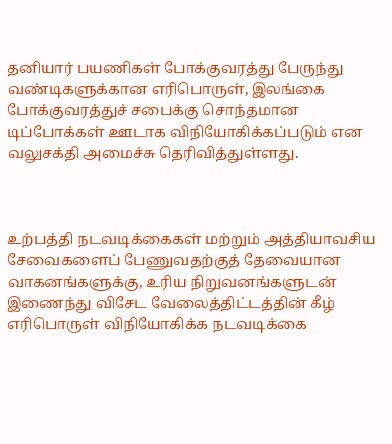தனியார் பயணிகள் போக்குவரத்து பேருந்து வண்டிகளுக்கான எரிபொருள், இலங்கை போக்குவரத்துச் சபைக்கு சொந்தமான டிப்போக்கள் ஊடாக விநியோகிக்கப்படும் என வலுசக்தி அமைச்சு தெரிவித்துள்ளது.



உற்பத்தி நடவடிக்கைகள் மற்றும் அத்தியாவசிய சேவைகளைப் பேணுவதற்குத் தேவையான வாகனங்களுக்கு, உரிய நிறுவனங்களுடன் இணைந்து விசேட வேலைத்திட்டத்தின் கீழ் எரிபொருள் விநியோகிக்க நடவடிக்கை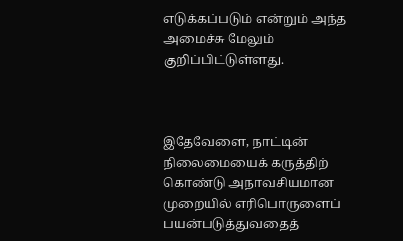எடுக்கப்படும் என்றும் அந்த அமைச்சு மேலும் குறிப்பிட்டுள்ளது.



இதேவேளை, நாட்டின் நிலைமையைக் கருத்திற் கொண்டு அநாவசியமான முறையில் எரிபொருளைப் பயன்படுத்துவதைத்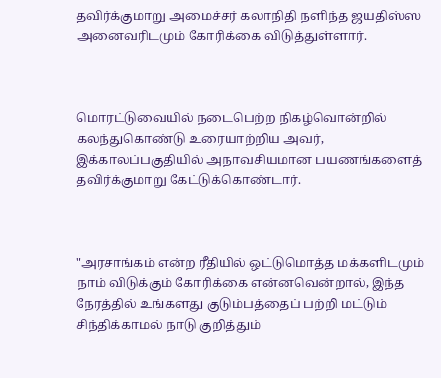தவிர்க்குமாறு அமைச்சர் கலாநிதி நளிந்த ஜயதிஸ்ஸ அனைவரிடமும் கோரிக்கை விடுத்துள்ளார்.



மொரட்டுவையில் நடைபெற்ற நிகழ்வொன்றில் கலந்துகொண்டு உரையாற்றிய அவர், இக்காலப்பகுதியில் அநாவசியமான பயணங்களைத் தவிர்க்குமாறு கேட்டுக்கொண்டார்.



"அரசாங்கம் என்ற ரீதியில் ஒட்டுமொத்த மக்களிடமும் நாம் விடுக்கும் கோரிக்கை என்னவென்றால், இந்த நேரத்தில் உங்களது குடும்பத்தைப் பற்றி மட்டும் சிந்திக்காமல் நாடு குறித்தும்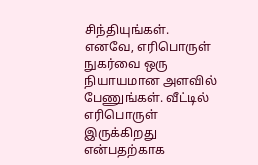சிந்தியுங்கள். எனவே, எரிபொருள் நுகர்வை ஒரு நியாயமான அளவில் பேணுங்கள். வீட்டில் எரிபொருள் இருக்கிறது என்பதற்காக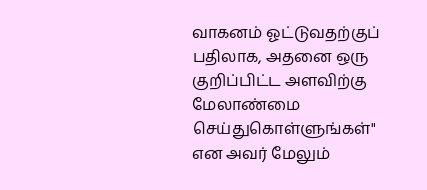வாகனம் ஓட்டுவதற்குப் பதிலாக, அதனை ஒரு குறிப்பிட்ட அளவிற்கு மேலாண்மை செய்துகொள்ளுங்கள்" என அவர் மேலும்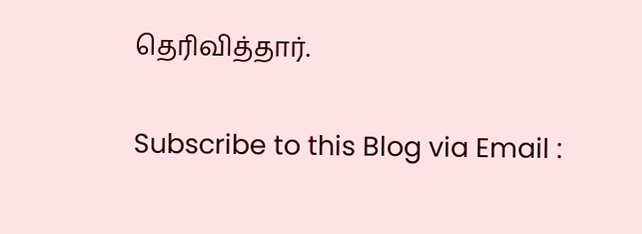தெரிவித்தார்.


Subscribe to this Blog via Email :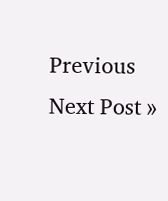Previous
Next Post »